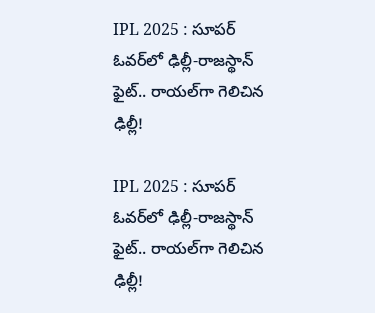IPL 2025 : సూపర్ ఓవర్‌లో ఢిల్లీ-రాజస్థాన్ ఫైట్.. రాయల్‌గా గెలిచిన ఢిల్లీ!

IPL 2025 : సూపర్ ఓవర్‌లో ఢిల్లీ-రాజస్థాన్ ఫైట్.. రాయల్‌గా గెలిచిన ఢిల్లీ!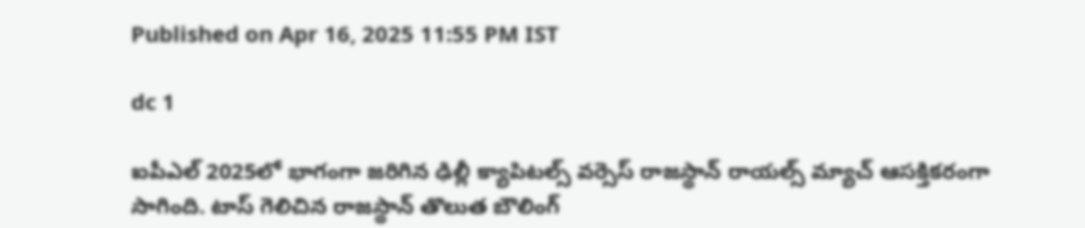Published on Apr 16, 2025 11:55 PM IST

dc 1

ఐపీఎల్ 2025లో భాగంగా జరిగిన ఢిల్లీ క్యాపిటల్స్ వర్సెస్ రాజస్థాన్ రాయల్స్ మ్యాచ్ ఆసక్తికరంగా సాగింది. టాస్ గెలిచిన రాజస్థాన్ తొలుత బౌలింగ్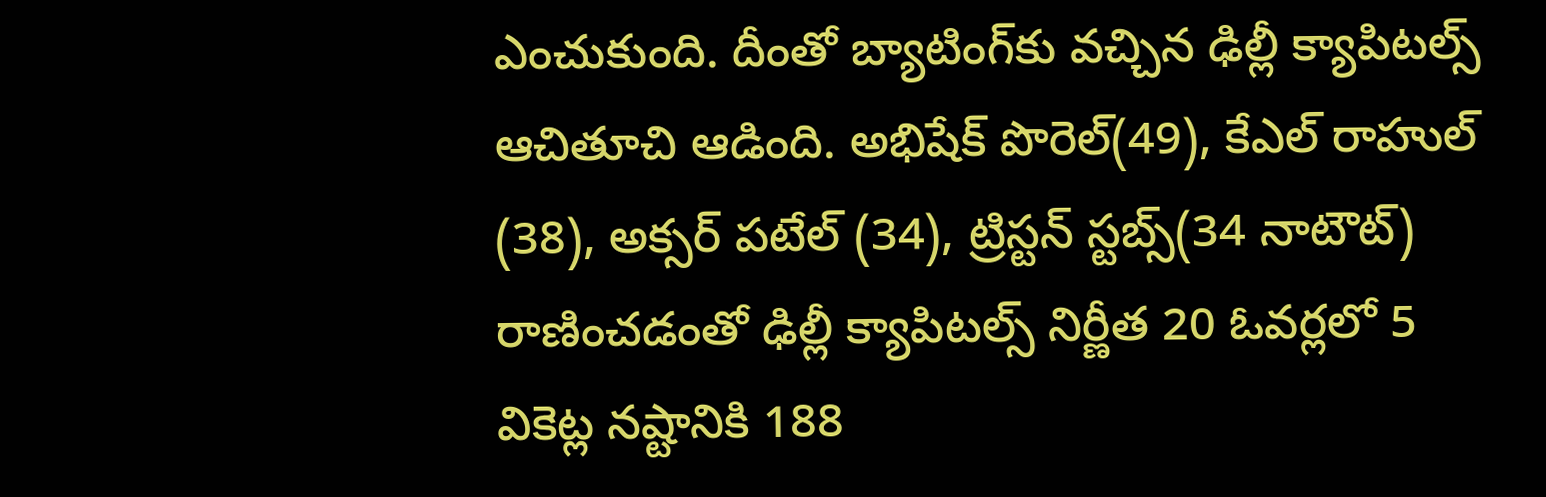ఎంచుకుంది. దీంతో బ్యాటింగ్‌కు వచ్చిన ఢిల్లీ క్యాపిటల్స్ ఆచితూచి ఆడింది. అభిషేక్ పొరెల్(49), కేఎల్ రాహుల్ (38), అక్సర్ పటేల్ (34), ట్రిస్టన్ స్టబ్స్(34 నాటౌట్) రాణించడంతో ఢిల్లీ క్యాపిటల్స్ నిర్ణీత 20 ఓవర్లలో 5 వికెట్ల నష్టానికి 188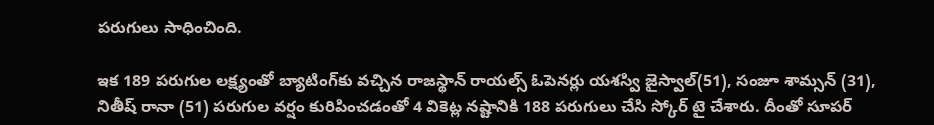పరుగులు సాధించింది.

ఇక 189 పరుగుల లక్ష్యంతో బ్యాటింగ్‌కు వచ్చిన రాజస్థాన్ రాయల్స్ ఓపెనర్లు యశస్వి జైస్వాల్(51), సంజూ శామ్సన్ (31), నితీష్ రానా (51) పరుగుల వర్షం కురిపించడంతో 4 వికెట్ల నష్టానికి 188 పరుగులు చేసి స్కోర్ టై చేశారు. దీంతో సూపర్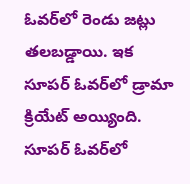ఓవర్‌లో రెండు జట్లు తలబడ్డాయి. ఇక సూపర్ ఓవర్‌లో డ్రామా క్రియేట్ అయ్యింది. సూపర్ ఓవర్‌లో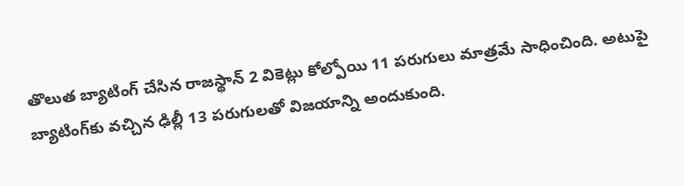తొలుత బ్యాటింగ్ చేసిన రాజస్థాన్ 2 వికెట్లు కోల్పోయి 11 పరుగులు మాత్రమే సాధించింది. అటుపై బ్యాటింగ్‌కు వచ్చిన ఢిల్లీ 13 పరుగులతో విజయాన్ని అందుకుంది.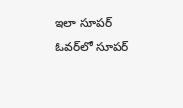ఇలా సూపర్ ఓవర్‌లో సూపర్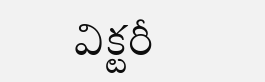విక్టరీ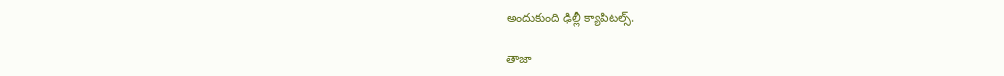అందుకుంది ఢిల్లీ క్యాపిటల్స్.

తాజా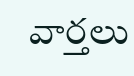వార్తలు